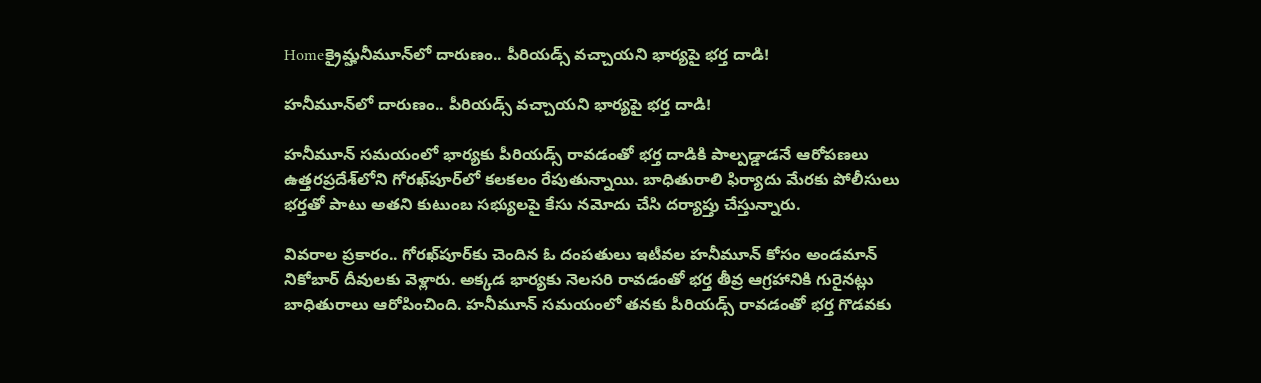Homeక్రైమ్హనీమూన్‌లో దారుణం.. పీరియడ్స్ వచ్చాయని భార్యపై భర్త దాడి!

హనీమూన్‌లో దారుణం.. పీరియడ్స్ వచ్చాయని భార్యపై భర్త దాడి!

హనీమూన్‌ సమయంలో భార్యకు పీరియడ్స్‌ రావడంతో భర్త దాడికి పాల్పడ్డాడనే ఆరోపణలు ఉత్తరప్రదేశ్‌లోని గోరఖ్‌పూర్‌లో కలకలం రేపుతున్నాయి. బాధితురాలి ఫిర్యాదు మేరకు పోలీసులు భర్తతో పాటు అతని కుటుంబ సభ్యులపై కేసు నమోదు చేసి దర్యాప్తు చేస్తున్నారు.

వివరాల ప్రకారం.. గోరఖ్‌పూర్‌కు చెందిన ఓ దంపతులు ఇటీవల హనీమూన్‌ కోసం అండమాన్‌ నికోబార్‌ దీవులకు వెళ్లారు. అక్కడ భార్యకు నెలసరి రావడంతో భర్త తీవ్ర ఆగ్రహానికి గురైనట్లు బాధితురాలు ఆరోపించింది. హనీమూన్‌ సమయంలో తనకు పీరియడ్స్‌ రావడంతో భర్త గొడవకు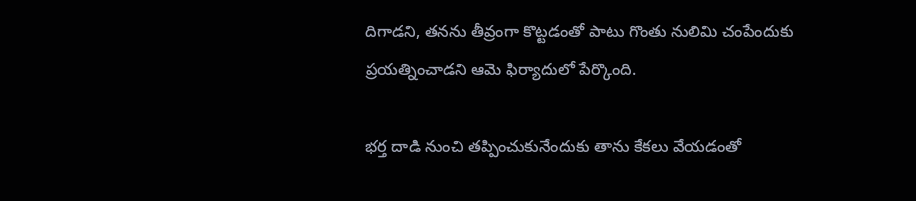దిగాడని, తనను తీవ్రంగా కొట్టడంతో పాటు గొంతు నులిమి చంపేందుకు ప్రయత్నించాడని ఆమె ఫిర్యాదులో పేర్కొంది.

భర్త దాడి నుంచి తప్పించుకునేందుకు తాను కేకలు వేయడంతో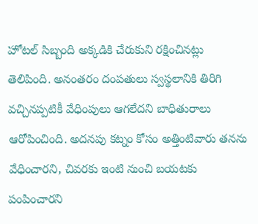హోటల్‌ సిబ్బంది అక్కడికి చేరుకుని రక్షించినట్లు తెలిపింది. అనంతరం దంపతులు స్వస్థలానికి తిరిగి వచ్చినప్పటికీ వేధింపులు ఆగలేదని బాధితురాలు ఆరోపించింది. అదనపు కట్నం కోసం అత్తింటివారు తనను వేధించారని, చివరకు ఇంటి నుంచి బయటకు పంపించారని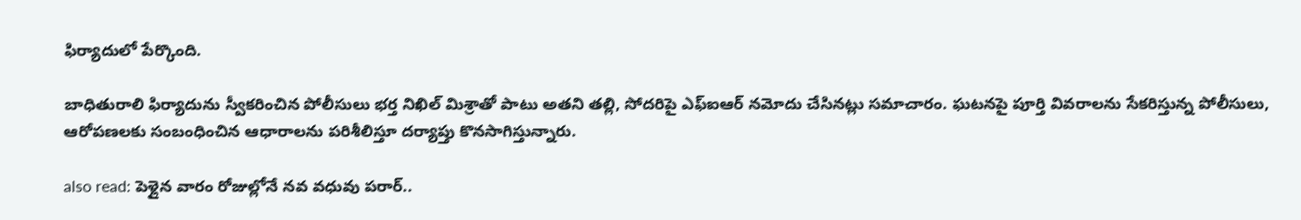ఫిర్యాదులో పేర్కొంది.

బాధితురాలి ఫిర్యాదును స్వీకరించిన పోలీసులు భర్త నిఖిల్‌ మిశ్రాతో పాటు అతని తల్లి, సోదరిపై ఎఫ్‌ఐఆర్‌ నమోదు చేసినట్లు సమాచారం. ఘటనపై పూర్తి వివరాలను సేకరిస్తున్న పోలీసులు, ఆరోపణలకు సంబంధించిన ఆధారాలను పరిశీలిస్తూ దర్యాప్తు కొనసాగిస్తున్నారు.

also read: పెళ్లైన వారం రోజుల్లోనే నవ వధువు పరార్..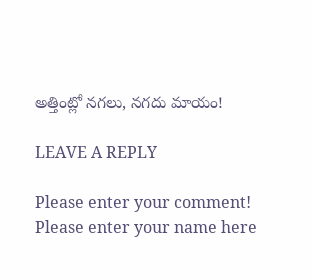అత్తింట్లో నగలు, నగదు మాయం!

LEAVE A REPLY

Please enter your comment!
Please enter your name here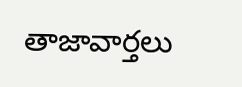తాజావార్తలు